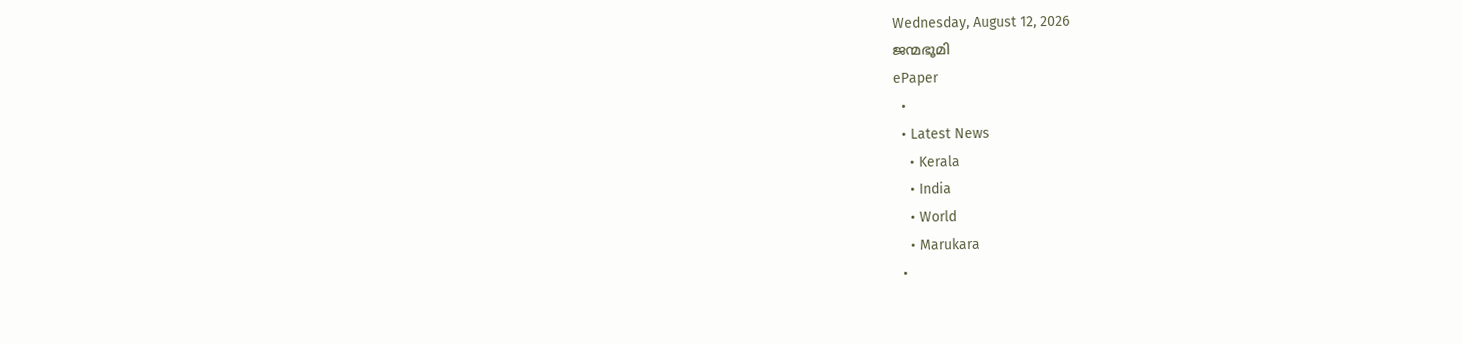Wednesday, August 12, 2026
ജന്മഭൂമി
ePaper
  •
  • Latest News
    • Kerala
    • India
    • World
    • Marukara
  •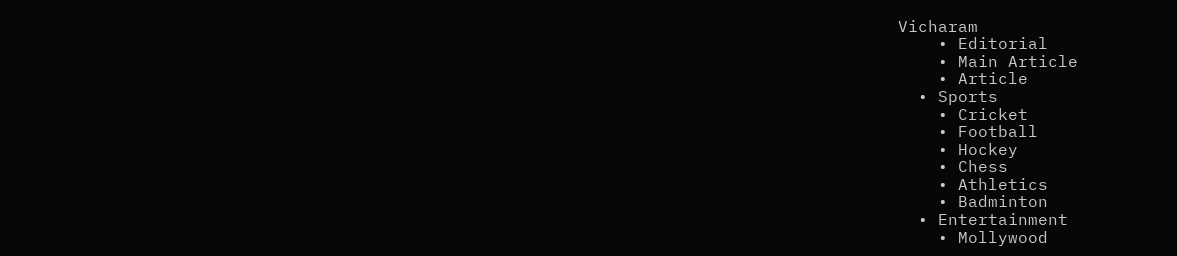Vicharam
    • Editorial
    • Main Article
    • Article
  • Sports
    • Cricket
    • Football
    • Hockey
    • Chess
    • Athletics
    • Badminton
  • Entertainment
    • Mollywood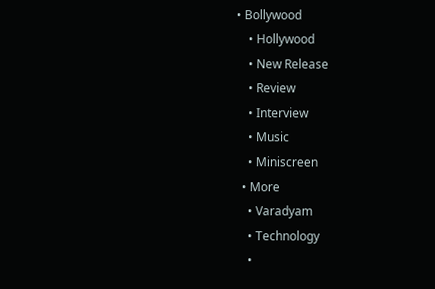• Bollywood
    • Hollywood
    • New Release
    • Review
    • Interview
    • Music
    • Miniscreen
  • More
    • Varadyam
    • Technology
    •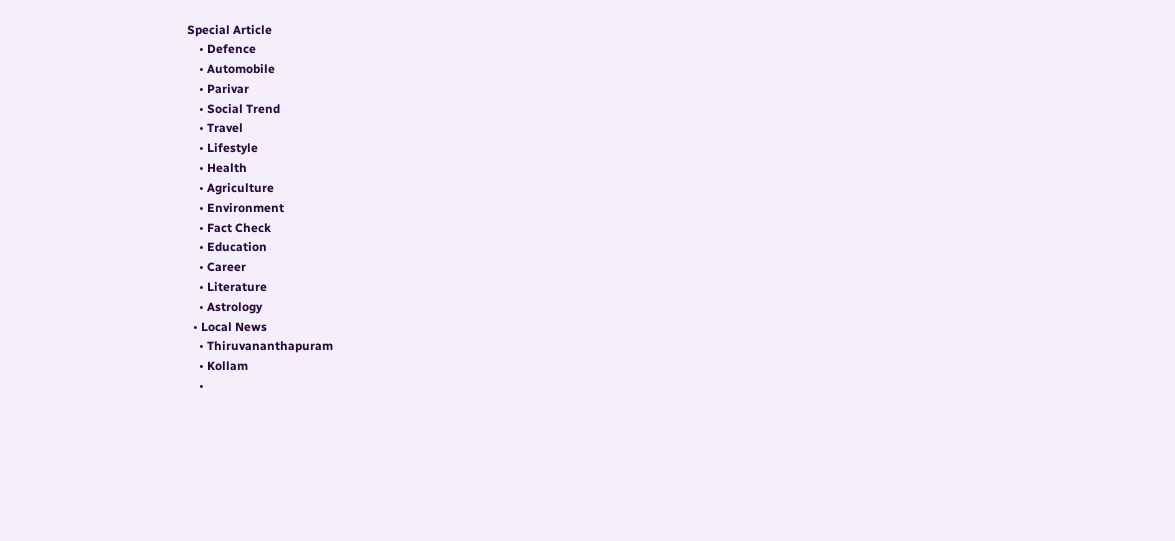Special Article
    • Defence
    • Automobile
    • Parivar
    • Social Trend
    • Travel
    • Lifestyle
    • Health
    • Agriculture
    • Environment
    • Fact Check
    • Education
    • Career
    • Literature
    • Astrology
  • Local News
    • Thiruvananthapuram
    • Kollam
    •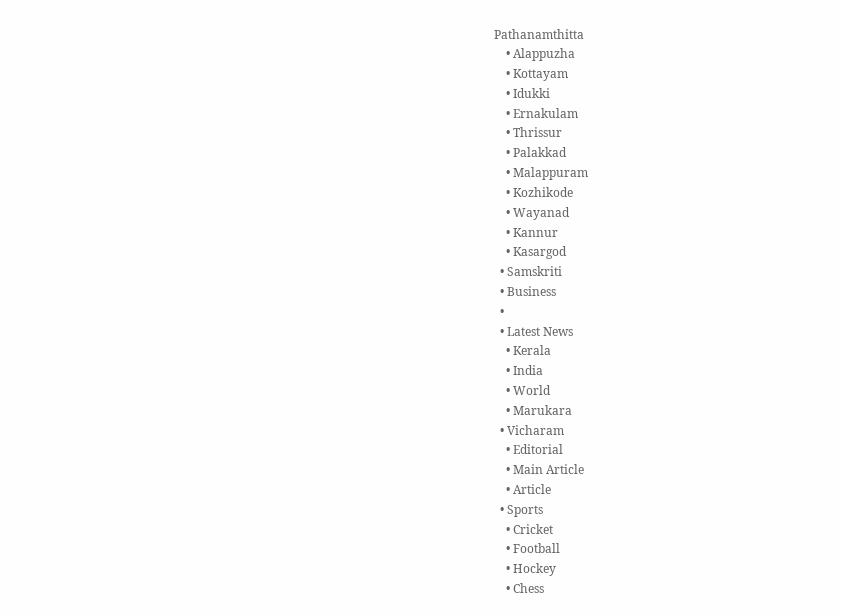Pathanamthitta
    • Alappuzha
    • Kottayam
    • Idukki
    • Ernakulam
    • Thrissur
    • Palakkad
    • Malappuram
    • Kozhikode
    • Wayanad
    • Kannur
    • Kasargod
  • Samskriti
  • Business
  •
  • Latest News
    • Kerala
    • India
    • World
    • Marukara
  • Vicharam
    • Editorial
    • Main Article
    • Article
  • Sports
    • Cricket
    • Football
    • Hockey
    • Chess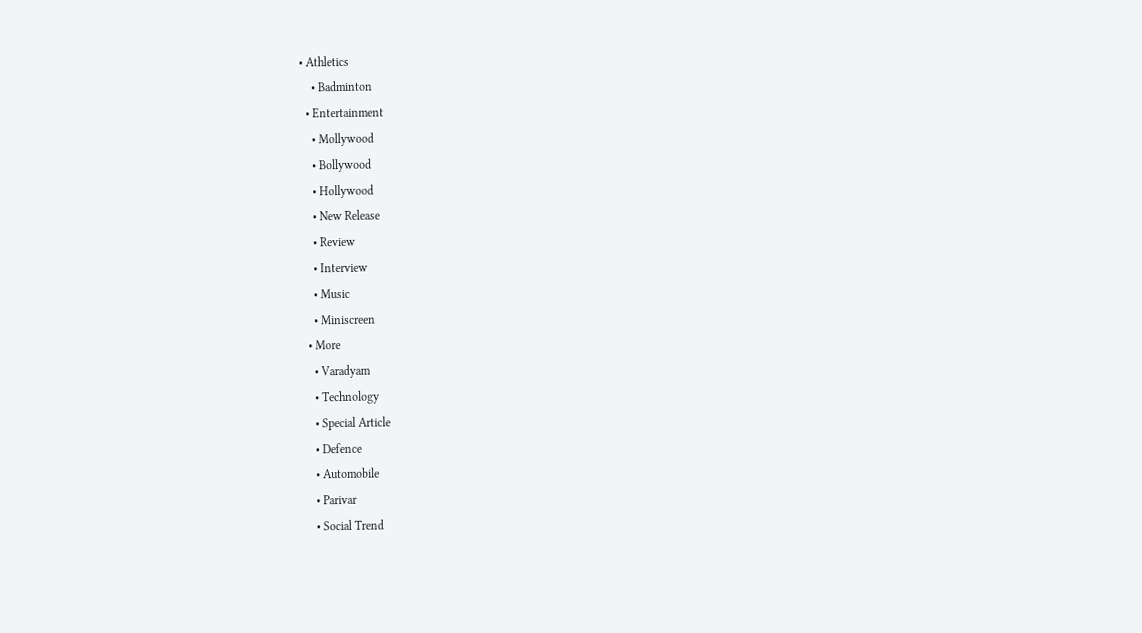• Athletics
    • Badminton
  • Entertainment
    • Mollywood
    • Bollywood
    • Hollywood
    • New Release
    • Review
    • Interview
    • Music
    • Miniscreen
  • More
    • Varadyam
    • Technology
    • Special Article
    • Defence
    • Automobile
    • Parivar
    • Social Trend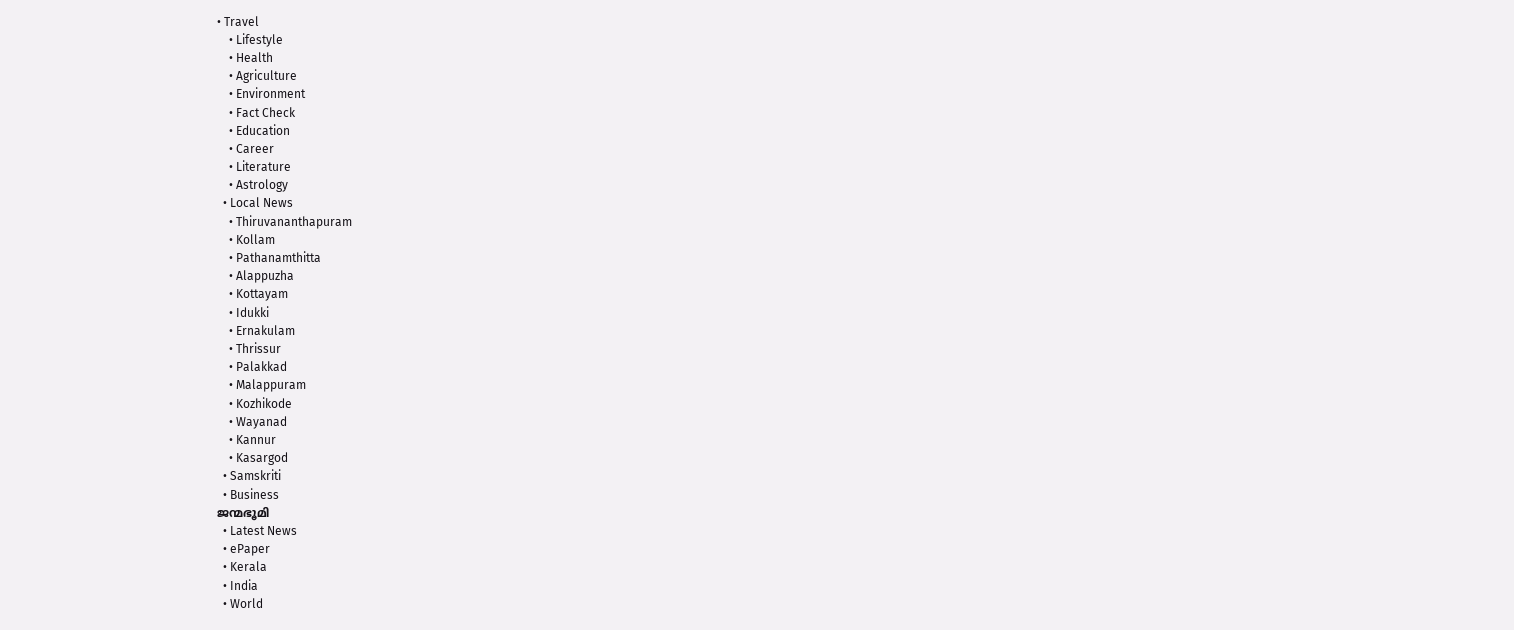• Travel
    • Lifestyle
    • Health
    • Agriculture
    • Environment
    • Fact Check
    • Education
    • Career
    • Literature
    • Astrology
  • Local News
    • Thiruvananthapuram
    • Kollam
    • Pathanamthitta
    • Alappuzha
    • Kottayam
    • Idukki
    • Ernakulam
    • Thrissur
    • Palakkad
    • Malappuram
    • Kozhikode
    • Wayanad
    • Kannur
    • Kasargod
  • Samskriti
  • Business
ജന്മഭൂമി
  • Latest News
  • ePaper
  • Kerala
  • India
  • World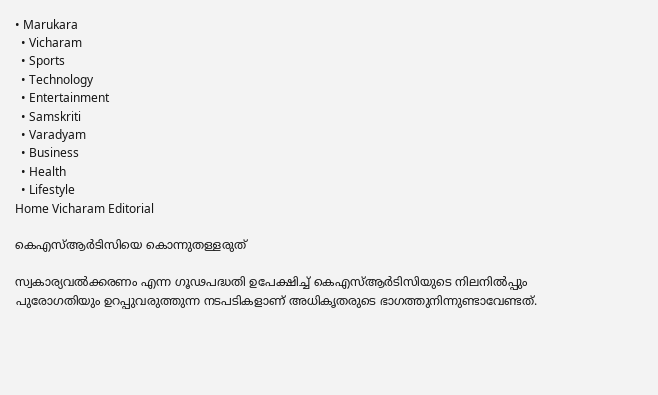• Marukara
  • Vicharam
  • Sports
  • Technology
  • Entertainment
  • Samskriti
  • Varadyam
  • Business
  • Health
  • Lifestyle
Home Vicharam Editorial

കെഎസ്ആര്‍ടിസിയെ കൊന്നുതള്ളരുത്

സ്വകാര്യവല്‍ക്കരണം എന്ന ഗൂഢപദ്ധതി ഉപേക്ഷിച്ച് കെഎസ്ആര്‍ടിസിയുടെ നിലനില്‍പ്പും പുരോഗതിയും ഉറപ്പുവരുത്തുന്ന നടപടികളാണ് അധികൃതരുടെ ഭാഗത്തുനിന്നുണ്ടാവേണ്ടത്.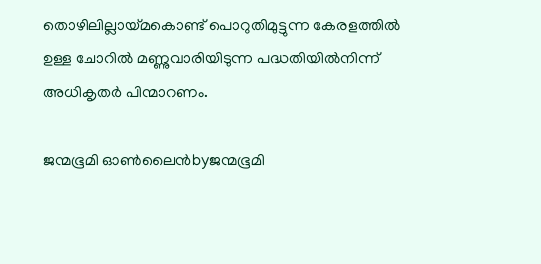തൊഴിലില്ലായ്‌മകൊണ്ട് പൊറുതിമുട്ടുന്ന കേരളത്തില്‍ ഉള്ള ചോറില്‍ മണ്ണുവാരിയിടുന്ന പദ്ധതിയില്‍നിന്ന് അധികൃതര്‍ പിന്മാറണം.

ജന്മഭൂമി ഓണ്‍ലൈന്‍byജന്മഭൂമി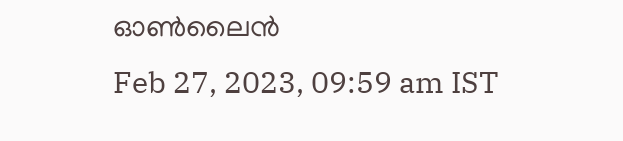ഓണ്‍ലൈന്‍
Feb 27, 2023, 09:59 am IST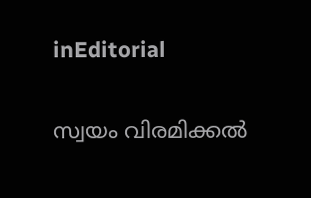inEditorial

സ്വയം വിരമിക്കല്‍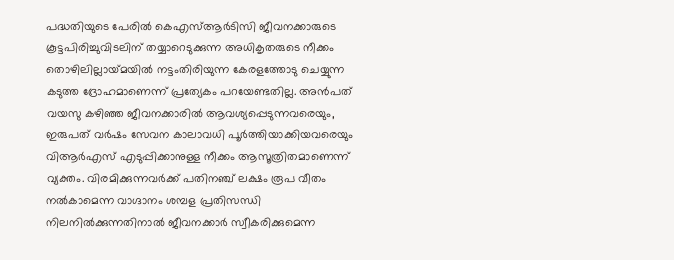പദ്ധതിയുടെ പേരില്‍ കെഎസ്ആര്‍ടിസി ജീവനക്കാരുടെ കൂട്ടപിരിച്ചുവിടലിന് തയ്യാറെടുക്കുന്ന അധികൃതരുടെ നീക്കം തൊഴിലില്ലായ്‌മയില്‍ നട്ടംതിരിയുന്ന കേരളത്തോടു ചെയ്യുന്ന കടുത്ത ദ്രോഹമാണെന്ന് പ്രത്യേകം പറയേണ്ടതില്ല. അന്‍പത് വയസു കഴിഞ്ഞ ജീവനക്കാരില്‍ ആവശ്യപ്പെടുന്നവരെയും, ഇരുപത് വര്‍ഷം സേവന കാലാവധി പൂര്‍ത്തിയാക്കിയവരെയും വിആര്‍എസ് എടുപ്പിക്കാനുള്ള നീക്കം ആസൂത്രിതമാണെന്ന് വ്യക്തം. വിരമിക്കുന്നവര്‍ക്ക് പതിനഞ്ച് ലക്ഷം രൂപ വീതം നല്‍കാമെന്ന വാഗ്ദാനം ശമ്പള പ്രതിസന്ധി നിലനില്‍ക്കുന്നതിനാല്‍ ജീവനക്കാര്‍ സ്വീകരിക്കുമെന്ന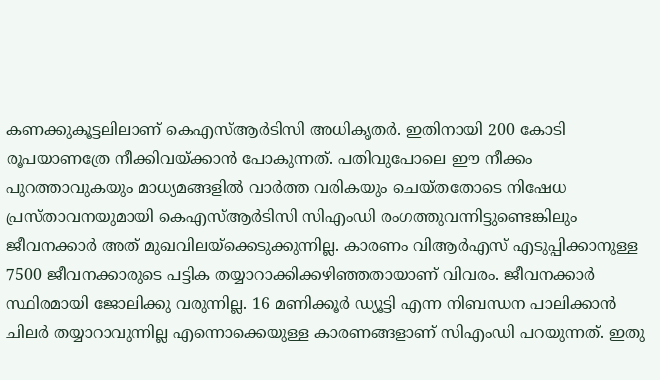കണക്കുകൂട്ടലിലാണ് കെഎസ്ആര്‍ടിസി അധികൃതര്‍. ഇതിനായി 200 കോടി രൂപയാണത്രേ നീക്കിവയ്‌ക്കാന്‍ പോകുന്നത്. പതിവുപോലെ ഈ നീക്കം പുറത്താവുകയും മാധ്യമങ്ങളില്‍ വാര്‍ത്ത വരികയും ചെയ്തതോടെ നിഷേധ പ്രസ്താവനയുമായി കെഎസ്ആര്‍ടിസി സിഎംഡി രംഗത്തുവന്നിട്ടുണ്ടെങ്കിലും ജീവനക്കാര്‍ അത് മുഖവിലയ്‌ക്കെടുക്കുന്നില്ല. കാരണം വിആര്‍എസ് എടുപ്പിക്കാനുള്ള 7500 ജീവനക്കാരുടെ പട്ടിക തയ്യാറാക്കിക്കഴിഞ്ഞതായാണ് വിവരം. ജീവനക്കാര്‍ സ്ഥിരമായി ജോലിക്കു വരുന്നില്ല. 16 മണിക്കൂര്‍ ഡ്യൂട്ടി എന്ന നിബന്ധന പാലിക്കാന്‍ ചിലര്‍ തയ്യാറാവുന്നില്ല എന്നൊക്കെയുള്ള കാരണങ്ങളാണ് സിഎംഡി പറയുന്നത്. ഇതു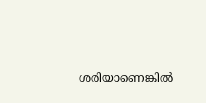ശരിയാണെങ്കില്‍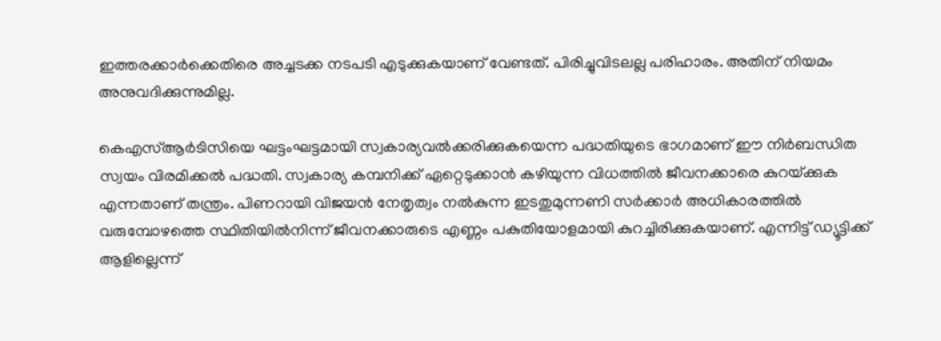ഇത്തരക്കാര്‍ക്കെതിരെ അച്ചടക്ക നടപടി എടുക്കുകയാണ് വേണ്ടത്. പിരിച്ചുവിടലല്ല പരിഹാരം. അതിന് നിയമം അനുവദിക്കുന്നുമില്ല.

കെഎസ്ആര്‍ടിസിയെ ഘട്ടംഘട്ടമായി സ്വകാര്യവല്‍ക്കരിക്കുകയെന്ന പദ്ധതിയുടെ ഭാഗമാണ് ഈ നിര്‍ബന്ധിത സ്വയം വിരമിക്കല്‍ പദ്ധതി. സ്വകാര്യ കമ്പനിക്ക് ഏറ്റെടുക്കാന്‍ കഴിയുന്ന വിധത്തില്‍ ജീവനക്കാരെ കുറയ്‌ക്കുക എന്നതാണ് തന്ത്രം. പിണറായി വിജയന്‍ നേതൃത്വം നല്‍കുന്ന ഇടതുമുന്നണി സര്‍ക്കാര്‍ അധികാരത്തില്‍ വരുമ്പോഴത്തെ സ്ഥിതിയില്‍നിന്ന് ജീവനക്കാരുടെ എണ്ണം പകുതിയോളമായി കുറച്ചിരിക്കുകയാണ്. എന്നിട്ട് ഡ്യൂട്ടിക്ക് ആളില്ലെന്ന്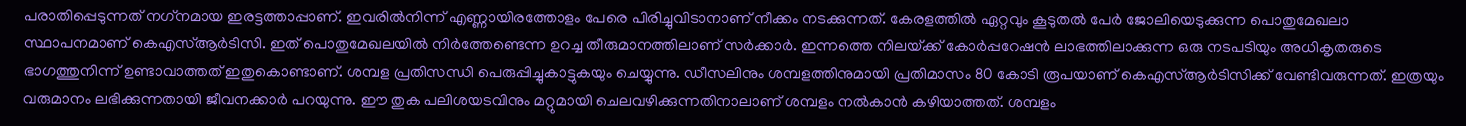പരാതിപ്പെടുന്നത് നഗ്‌നമായ ഇരട്ടത്താപ്പാണ്. ഇവരില്‍നിന്ന് എണ്ണായിരത്തോളം പേരെ പിരിച്ചുവിടാനാണ് നീക്കം നടക്കുന്നത്. കേരളത്തില്‍ ഏറ്റവും കൂടുതല്‍ പേര്‍ ജോലിയെടുക്കുന്ന പൊതുമേഖലാ സ്ഥാപനമാണ് കെഎസ്ആര്‍ടിസി. ഇത് പൊതുമേഖലയില്‍ നിര്‍ത്തേണ്ടെന്ന ഉറച്ച തീരുമാനത്തിലാണ് സര്‍ക്കാര്‍. ഇന്നത്തെ നിലയ്‌ക്ക് കോര്‍പ്പറേഷന്‍ ലാഭത്തിലാക്കുന്ന ഒരു നടപടിയും അധികൃതരുടെ ഭാഗത്തുനിന്ന് ഉണ്ടാവാത്തത് ഇതുകൊണ്ടാണ്. ശമ്പള പ്രതിസന്ധി പെരുപ്പിച്ചുകാട്ടുകയും ചെയ്യുന്നു. ഡീസലിനും ശമ്പളത്തിനുമായി പ്രതിമാസം 80 കോടി രൂപയാണ് കെഎസ്ആര്‍ടിസിക്ക് വേണ്ടിവരുന്നത്. ഇത്രയും വരുമാനം ലഭിക്കുന്നതായി ജീവനക്കാര്‍ പറയുന്നു. ഈ തുക പലിശയടവിനും മറ്റുമായി ചെലവഴിക്കുന്നതിനാലാണ് ശമ്പളം നല്‍കാന്‍ കഴിയാത്തത്. ശമ്പളം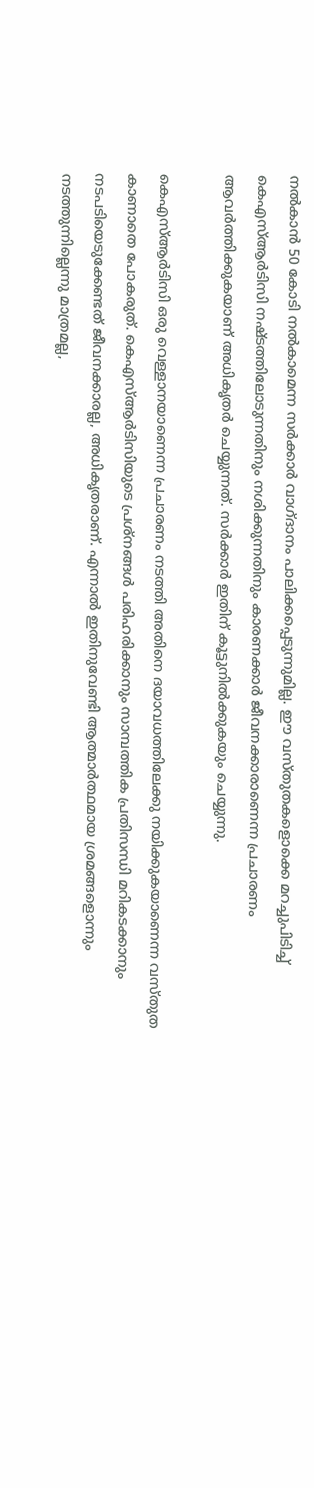നല്‍കാന്‍ 50 കോടി നല്‍കാമെന്ന സര്‍ക്കാര്‍ വാഗ്ദാനം പാലിക്കപ്പെടുന്നുമില്ല. ഈ വസ്തുതകളൊക്കെ മറച്ചുപിടിച്ച് കെഎസ്ആര്‍ടിസി നഷ്ടത്തിലോടുന്നതിനും നശിക്കുന്നതിനും കാരണക്കാര്‍ ജീവനക്കാരാണെന്ന പ്രചാരണം ആവര്‍ത്തിക്കുകയാണ് അധികൃതര്‍ ചെയ്യുന്നത്. സര്‍ക്കാര്‍ ഇതിന് കൂട്ടുനില്‍ക്കുകയും ചെയ്യുന്നു.

കെഎസ്ആര്‍ടിസി ഒരു വെള്ളാനയാണെന്ന പ്രചാരണം നടത്തി അതിനെ ദയാവധത്തിലേക്കു നയിക്കുകയാണെന്ന വസ്തുത കാണാതെ പോകരുത്. കെഎസ്ആര്‍ടിസിയുടെ പ്രശ്‌നങ്ങള്‍ പരിഹരിക്കാനും സാമ്പത്തിക പ്രതിസന്ധി മറികടക്കാനും നടപടിയെടുക്കേണ്ടത് ജീവനക്കാരല്ല, അധികൃതരാണ്. എന്നാല്‍ ഇതിനുവേണ്ടി ആത്മാര്‍ത്ഥമായ ശ്രമങ്ങളൊന്നും നടത്തുന്നില്ലെന്നു മാത്രമല്ല,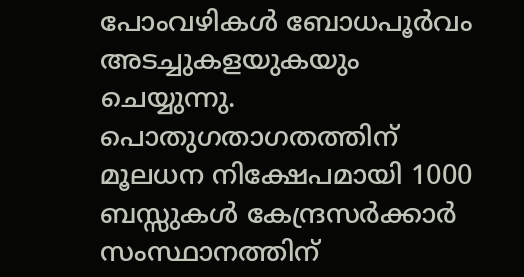പോംവഴികള്‍ ബോധപൂര്‍വം അടച്ചുകളയുകയും ചെയ്യുന്നു. പൊതുഗതാഗതത്തിന് മൂലധന നിക്ഷേപമായി 1000 ബസ്സുകള്‍ കേന്ദ്രസര്‍ക്കാര്‍ സംസ്ഥാനത്തിന്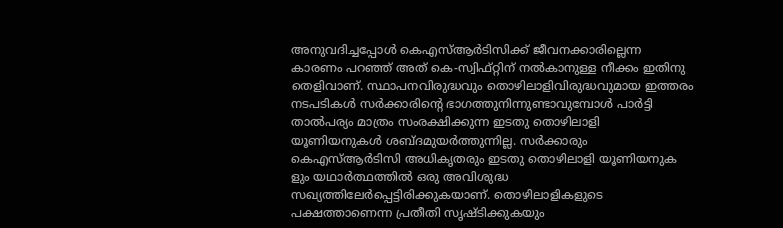അനുവദിച്ചപ്പോള്‍ കെഎസ്ആര്‍ടിസിക്ക് ജീവനക്കാരില്ലെന്ന കാരണം പറഞ്ഞ് അത് കെ-സ്വിഫ്റ്റിന് നല്‍കാനുള്ള നീക്കം ഇതിനു തെളിവാണ്. സ്ഥാപനവിരുദ്ധവും തൊഴിലാളിവിരുദ്ധവുമായ ഇത്തരം നടപടികള്‍ സര്‍ക്കാരിന്റെ ഭാഗത്തുനിന്നുണ്ടാവുമ്പോള്‍ പാര്‍ട്ടി താല്‍പര്യം മാത്രം സംരക്ഷിക്കുന്ന ഇടതു തൊഴിലാളി യൂണിയനുകള്‍ ശബ്ദമുയര്‍ത്തുന്നില്ല. സര്‍ക്കാരും കെഎസ്ആര്‍ടിസി അധികൃതരും ഇടതു തൊഴിലാളി യൂണിയനുക ളും യഥാര്‍ത്ഥത്തില്‍ ഒരു അവിശുദ്ധ സഖ്യത്തിലേര്‍പ്പെട്ടിരിക്കുകയാണ്. തൊഴിലാളികളുടെ പക്ഷത്താണെന്ന പ്രതീതി സൃഷ്ടിക്കുകയും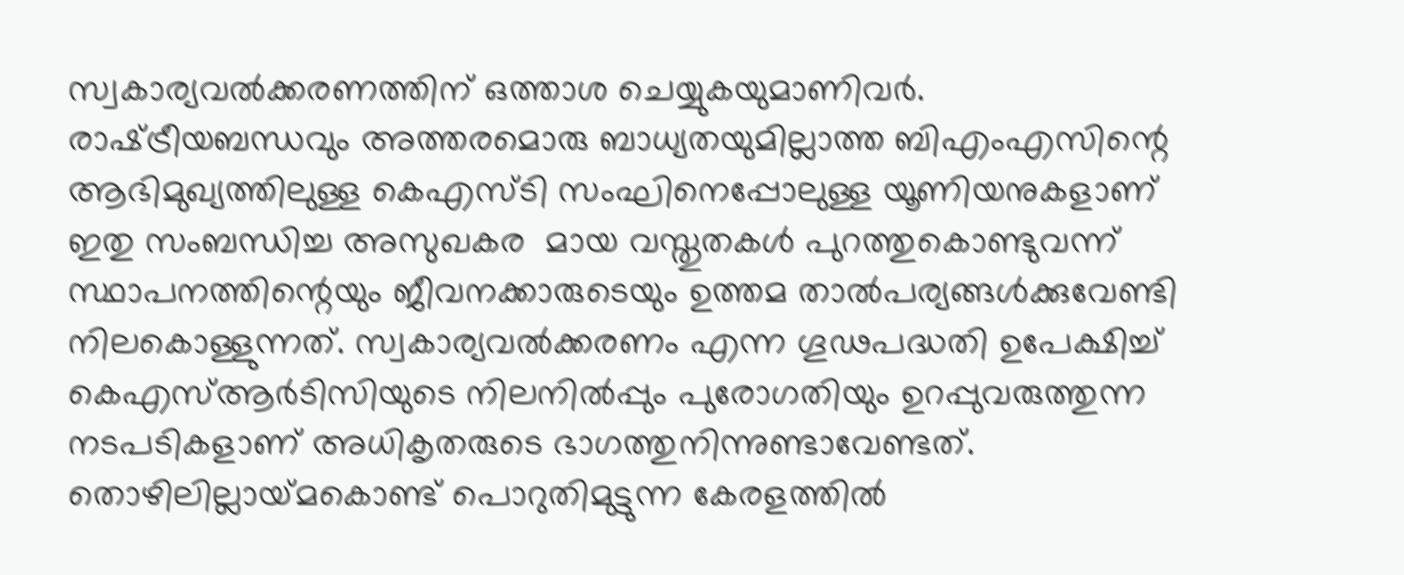സ്വകാര്യവല്‍ക്കരണത്തിന് ഒത്താശ ചെയ്യുകയുമാണിവര്‍. രാഷ്‌ട്രീയബന്ധവും അത്തരമൊരു ബാധ്യതയുമില്ലാത്ത ബിഎംഎസിന്റെ ആഭിമുഖ്യത്തിലുള്ള കെഎസ്ടി സംഘിനെപ്പോലുള്ള യൂണിയനുകളാണ് ഇതു സംബന്ധിച്ച അസുഖകര  മായ വസ്തുതകള്‍ പുറത്തുകൊണ്ടുവന്ന് സ്ഥാപനത്തിന്റെയും ജീവനക്കാരുടെയും ഉത്തമ താല്‍പര്യങ്ങള്‍ക്കുവേണ്ടി നിലകൊള്ളുന്നത്. സ്വകാര്യവല്‍ക്കരണം എന്ന ഗൂഢപദ്ധതി ഉപേക്ഷിച്ച് കെഎസ്ആര്‍ടിസിയുടെ നിലനില്‍പ്പും പുരോഗതിയും ഉറപ്പുവരുത്തുന്ന നടപടികളാണ് അധികൃതരുടെ ഭാഗത്തുനിന്നുണ്ടാവേണ്ടത്. തൊഴിലില്ലായ്‌മകൊണ്ട് പൊറുതിമുട്ടുന്ന കേരളത്തില്‍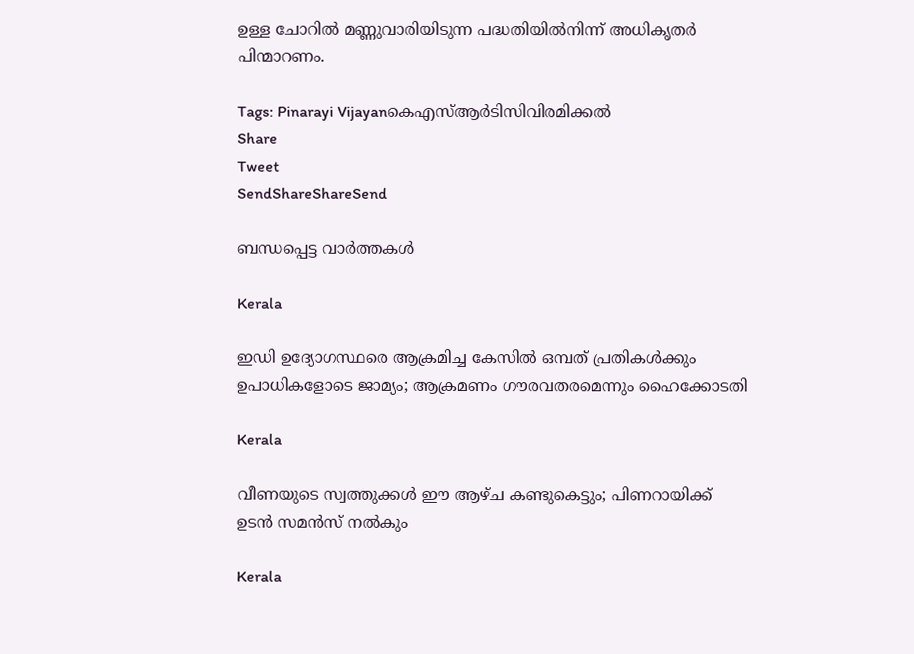ഉള്ള ചോറില്‍ മണ്ണുവാരിയിടുന്ന പദ്ധതിയില്‍നിന്ന് അധികൃതര്‍ പിന്മാറണം.

Tags: Pinarayi Vijayanകെഎസ്ആര്‍ടിസിവിരമിക്കല്‍
Share
Tweet
SendShareShareSend

ബന്ധപ്പെട്ട വാര്‍ത്തകള്‍

Kerala

ഇഡി ഉദ്യോഗസ്ഥരെ ആക്രമിച്ച കേസിൽ ഒമ്പത് പ്രതികള്‍ക്കും ഉപാധികളോടെ ജാമ്യം; ആക്രമണം ഗൗരവതരമെന്നും ഹൈക്കോടതി

Kerala

വീണയുടെ സ്വത്തുക്കള്‍ ഈ ആഴ്ച കണ്ടുകെട്ടും; പിണറായിക്ക് ഉടന്‍ സമന്‍സ് നല്‍കും

Kerala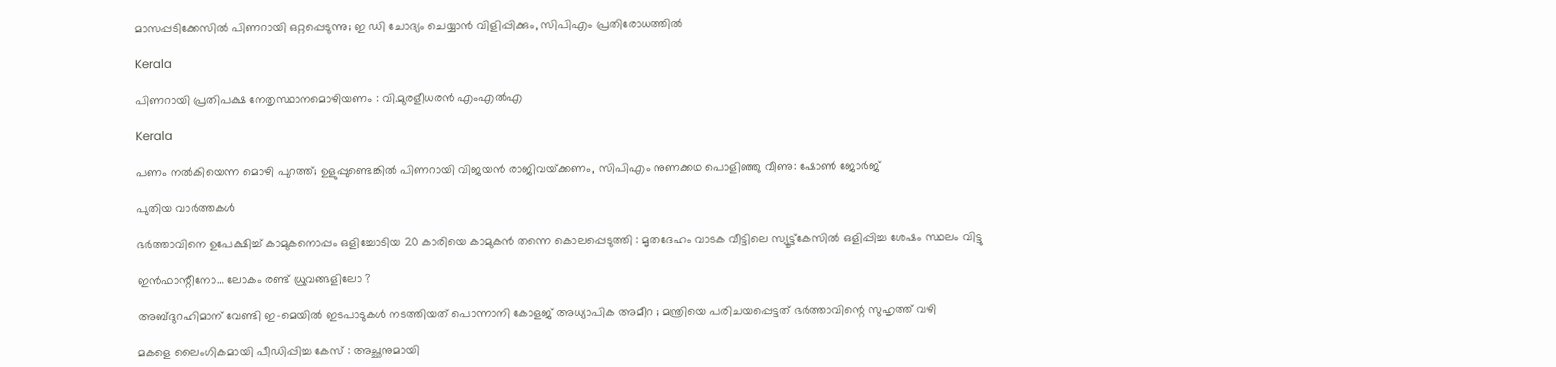മാസപ്പടിക്കേസില്‍ പിണറായി ഒറ്റപ്പെടുന്നു; ഇ ഡി ചോദ്യം ചെയ്യാന്‍ വിളിപ്പിക്കും, സിപിഎം പ്രതിരോധത്തില്‍

Kerala

പിണറായി പ്രതിപക്ഷ നേതൃസ്ഥാനമൊഴിയണം : വി.മുരളീധരന്‍ എംഎല്‍എ

Kerala

പണം നൽകിയെന്ന മൊഴി പുറത്ത്; ഉളുപ്പുണ്ടെങ്കിൽ പിണറായി വിജയൻ രാജിവയ്‌ക്കണം, സിപിഎം നുണക്കഥ പൊളിഞ്ഞു വീണു: ഷോൺ ജോർജ്

പുതിയ വാര്‍ത്തകള്‍

ഭർത്താവിനെ ഉപേക്ഷിച്ച് കാമുകനൊപ്പം ഒളിച്ചോടിയ 20 കാരിയെ കാമുകൻ തന്നെ കൊലപ്പെടുത്തി : മൃതദേഹം വാടക വീട്ടിലെ സ്യൂട്ട്കേസിൽ ഒളിപ്പിച്ച ശേഷം സ്ഥലം വിട്ടു

ഇന്‍ഫാന്റീനോ… ലോകം രണ്ട് ധ്രുവങ്ങളിലോ ?

അബ്ദുറഹിമാന് വേണ്ടി ഇ-മെയിൽ ഇടപാടുകൾ നടത്തിയത് പൊന്നാനി കോളജ് അധ്യാപിക അമീറ ; മന്ത്രിയെ പരിചയപ്പെട്ടത് ഭർത്താവിന്റെ സുഹൃത്ത് വഴി

മകളെ ലൈംഗികമായി പീഡിപ്പിച്ച കേസ് : അച്ഛനുമായി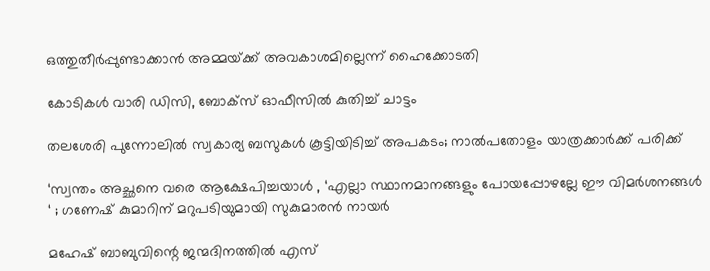ഒത്തുതീര്‍പ്പുണ്ടാക്കാന്‍ അമ്മയ്‌ക്ക് അവകാശമില്ലെന്ന് ഹൈക്കോടതി

കോടികൾ വാരി ഡിസി, ബോക്സ് ഓഫീസിൽ കുതിച്ച് ചാട്ടം

തലശേരി പുന്നോലിൽ സ്വകാര്യ ബസുകൾ കൂട്ടിയിടിച്ച് അപകടം; നാൽപതോളം യാത്രക്കാർക്ക് പരിക്ക്

‘സ്വന്തം അച്ഛനെ വരെ ആക്ഷേപിച്ചയാൾ , ‘എല്ലാ സ്ഥാനമാനങ്ങളും പോയപ്പോഴല്ലേ ഈ വിമര്‍ശനങ്ങള്‍ ‘ ; ഗണേഷ് കുമാറിന് മറുപടിയുമായി സുകുമാരന്‍ നായര്‍

മഹേഷ് ബാബുവിന്റെ ജന്മദിനത്തിൽ എസ്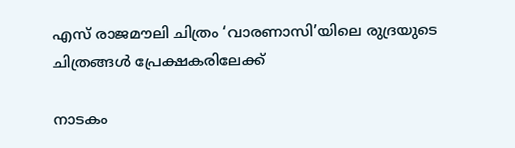എസ് രാജമൗലി ചിത്രം ‘വാരണാസി’യിലെ രുദ്രയുടെ ചിത്രങ്ങൾ പ്രേക്ഷകരിലേക്ക്

നാടകം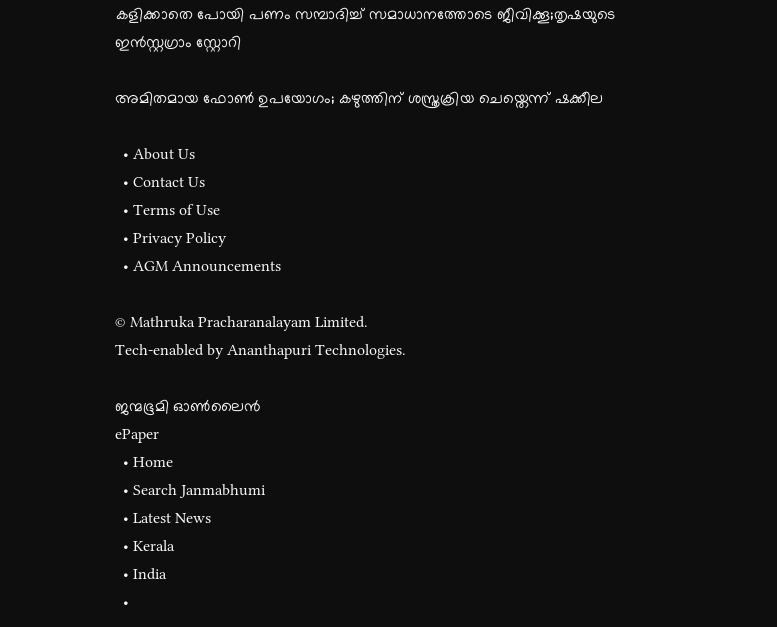കളിക്കാതെ പോയി പണം സമ്പാദിച്ച് സമാധാനത്തോടെ ജീവിക്കൂ;തൃഷയുടെ ഇൻസ്റ്റഗ്രാം സ്റ്റോറി

അമിതമായ ഫോൺ ഉപയോഗം; കഴുത്തിന് ശസ്ത്രക്രിയ ചെയ്തെന്ന് ഷക്കീല

  • About Us
  • Contact Us
  • Terms of Use
  • Privacy Policy
  • AGM Announcements

© Mathruka Pracharanalayam Limited.
Tech-enabled by Ananthapuri Technologies.

ജന്മഭൂമി ഓണ്‍ലൈന്‍
ePaper
  • Home
  • Search Janmabhumi
  • Latest News
  • Kerala
  • India
  •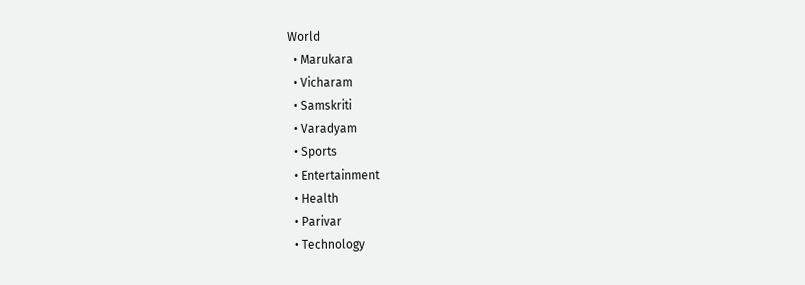World
  • Marukara
  • Vicharam
  • Samskriti
  • Varadyam
  • Sports
  • Entertainment
  • Health
  • Parivar
  • Technology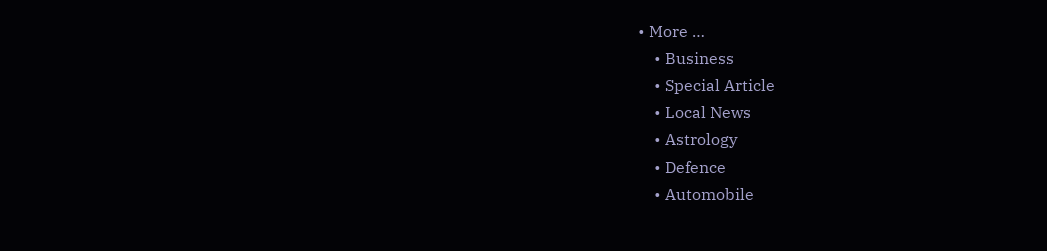• More …
    • Business
    • Special Article
    • Local News
    • Astrology
    • Defence
    • Automobile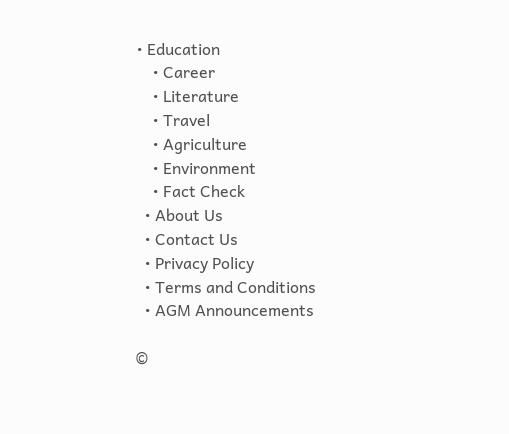• Education
    • Career
    • Literature
    • Travel
    • Agriculture
    • Environment
    • Fact Check
  • About Us
  • Contact Us
  • Privacy Policy
  • Terms and Conditions
  • AGM Announcements

©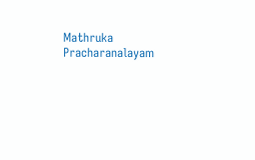Mathruka Pracharanalayam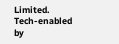Limited.
Tech-enabled by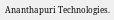Ananthapuri Technologies.